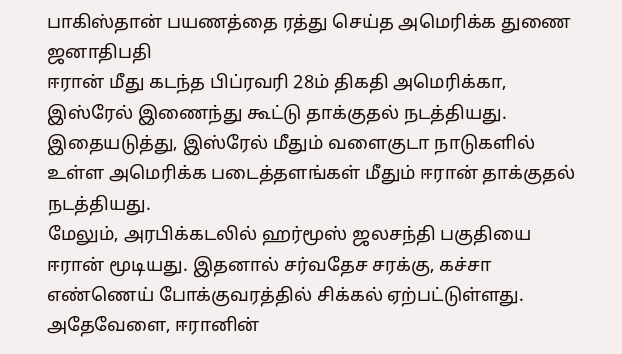பாகிஸ்தான் பயணத்தை ரத்து செய்த அமெரிக்க துணை ஜனாதிபதி
ஈரான் மீது கடந்த பிப்ரவரி 28ம் திகதி அமெரிக்கா, இஸ்ரேல் இணைந்து கூட்டு தாக்குதல் நடத்தியது.
இதையடுத்து, இஸ்ரேல் மீதும் வளைகுடா நாடுகளில் உள்ள அமெரிக்க படைத்தளங்கள் மீதும் ஈரான் தாக்குதல் நடத்தியது.
மேலும், அரபிக்கடலில் ஹர்மூஸ் ஜலசந்தி பகுதியை ஈரான் மூடியது. இதனால் சர்வதேச சரக்கு, கச்சா எண்ணெய் போக்குவரத்தில் சிக்கல் ஏற்பட்டுள்ளது.
அதேவேளை, ஈரானின்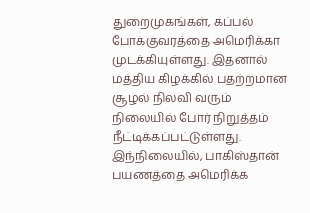துறைமுகங்கள், கப்பல் போக்குவரத்தை அமெரிக்கா முடக்கியுள்ளது. இதனால் மத்திய கிழக்கில் பதற்றமான சூழல் நிலவி வரும் நிலையில் போர் நிறுத்தம் நீட்டிக்கப்பட்டுள்ளது.
இந்நிலையில், பாகிஸ்தான் பயணத்தை அமெரிக்க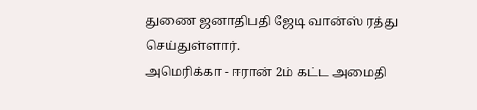துணை ஜனாதிபதி ஜேடி வான்ஸ் ரத்து செய்துள்ளார்.
அமெரிக்கா - ஈரான் 2ம் கட்ட அமைதி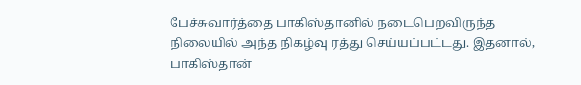பேச்சுவார்த்தை பாகிஸ்தானில் நடைபெறவிருந்த நிலையில் அந்த நிகழ்வு ரத்து செய்யப்பட்டது. இதனால், பாகிஸ்தான்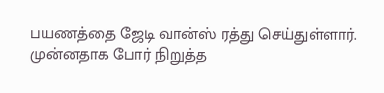பயணத்தை ஜேடி வான்ஸ் ரத்து செய்துள்ளார்.
முன்னதாக போர் நிறுத்த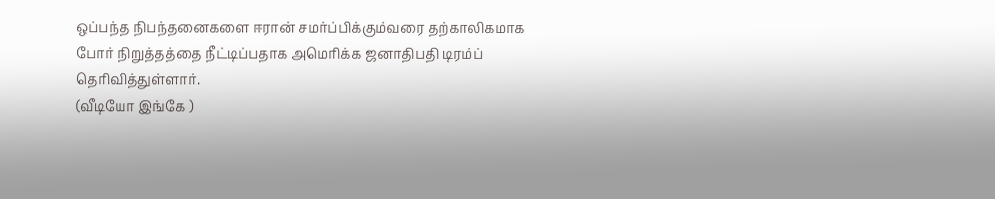ஒப்பந்த நிபந்தனைகளை ஈரான் சமர்ப்பிக்கும்வரை தற்காலிகமாக போர் நிறுத்தத்தை நீட்டிப்பதாக அமெரிக்க ஜனாதிபதி டிரம்ப் தெரிவித்துள்ளார்.
(வீடியோ இங்கே )